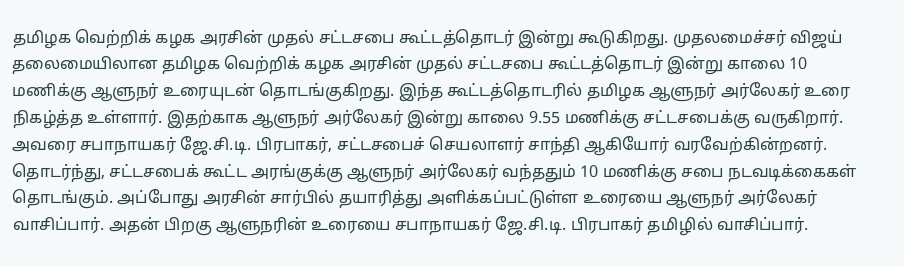தமிழக வெற்றிக் கழக அரசின் முதல் சட்டசபை கூட்டத்தொடர் இன்று கூடுகிறது. முதலமைச்சர் விஜய் தலைமையிலான தமிழக வெற்றிக் கழக அரசின் முதல் சட்டசபை கூட்டத்தொடர் இன்று காலை 10 மணிக்கு ஆளுநர் உரையுடன் தொடங்குகிறது. இந்த கூட்டத்தொடரில் தமிழக ஆளுநர் அர்லேகர் உரை நிகழ்த்த உள்ளார். இதற்காக ஆளுநர் அர்லேகர் இன்று காலை 9.55 மணிக்கு சட்டசபைக்கு வருகிறார்.
அவரை சபாநாயகர் ஜே.சி.டி. பிரபாகர், சட்டசபைச் செயலாளர் சாந்தி ஆகியோர் வரவேற்கின்றனர். தொடர்ந்து, சட்டசபைக் கூட்ட அரங்குக்கு ஆளுநர் அர்லேகர் வந்ததும் 10 மணிக்கு சபை நடவடிக்கைகள் தொடங்கும். அப்போது அரசின் சார்பில் தயாரித்து அளிக்கப்பட்டுள்ள உரையை ஆளுநர் அர்லேகர் வாசிப்பார். அதன் பிறகு ஆளுநரின் உரையை சபாநாயகர் ஜே.சி.டி. பிரபாகர் தமிழில் வாசிப்பார்.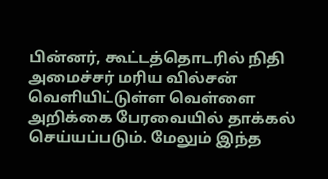பின்னர், கூட்டத்தொடரில் நிதி அமைச்சர் மரிய வில்சன் வெளியிட்டுள்ள வெள்ளை அறிக்கை பேரவையில் தாக்கல் செய்யப்படும். மேலும் இந்த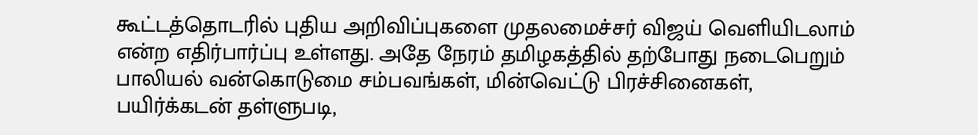கூட்டத்தொடரில் புதிய அறிவிப்புகளை முதலமைச்சர் விஜய் வெளியிடலாம் என்ற எதிர்பார்ப்பு உள்ளது. அதே நேரம் தமிழகத்தில் தற்போது நடைபெறும் பாலியல் வன்கொடுமை சம்பவங்கள், மின்வெட்டு பிரச்சினைகள், பயிர்க்கடன் தள்ளுபடி,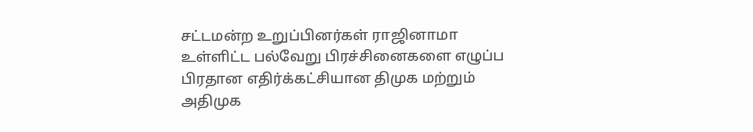சட்டமன்ற உறுப்பினர்கள் ராஜினாமா உள்ளிட்ட பல்வேறு பிரச்சினைகளை எழுப்ப பிரதான எதிர்க்கட்சியான திமுக மற்றும் அதிமுக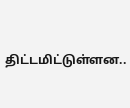திட்டமிட்டுள்ளன..